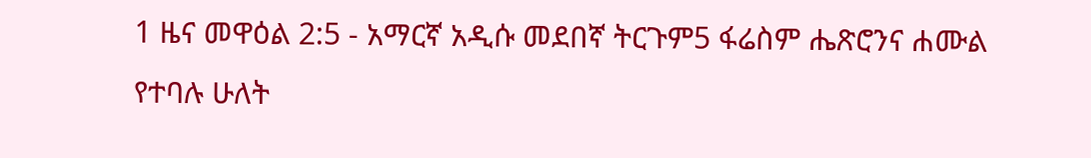1 ዜና መዋዕል 2:5 - አማርኛ አዲሱ መደበኛ ትርጉም5 ፋሬስም ሔጽሮንና ሐሙል የተባሉ ሁለት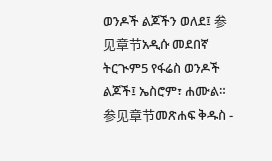ወንዶች ልጆችን ወለደ፤ 参见章节አዲሱ መደበኛ ትርጒም5 የፋሬስ ወንዶች ልጆች፤ ኤስሮም፣ ሐሙል። 参见章节መጽሐፍ ቅዱስ -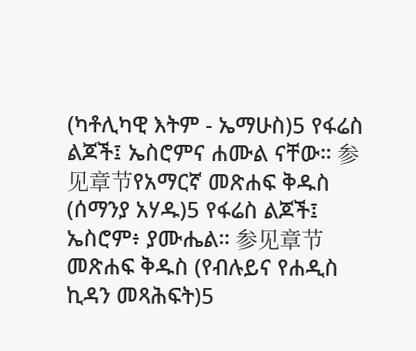(ካቶሊካዊ እትም - ኤማሁስ)5 የፋሬስ ልጆች፤ ኤስሮምና ሐሙል ናቸው። 参见章节የአማርኛ መጽሐፍ ቅዱስ (ሰማንያ አሃዱ)5 የፋሬስ ልጆች፤ ኤስሮም፥ ያሙሔል። 参见章节መጽሐፍ ቅዱስ (የብሉይና የሐዲስ ኪዳን መጻሕፍት)5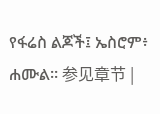የፋሬስ ልጆች፤ ኤስሮም፥ ሐሙል። 参见章节 |